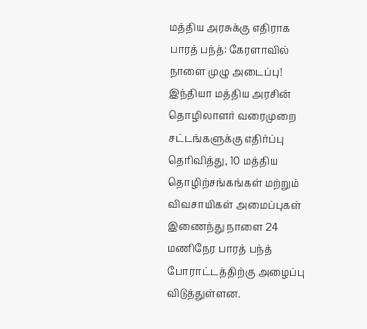மத்திய அரசுக்கு எதிராக பாரத் பந்த்: கேரளாவில் நாளை முழு அடைப்பு! இந்தியா மத்திய அரசின் தொழிலாளர் வரைமுறை சட்டங்களுக்கு எதிர்ப்பு தெரிவித்து, 10 மத்திய தொழிற்சங்கங்கள் மற்றும் விவசாயிகள் அமைப்புகள் இணைந்து நாளை 24 மணிநேர பாரத் பந்த் போராட்டத்திற்கு அழைப்பு விடுத்துள்ளன.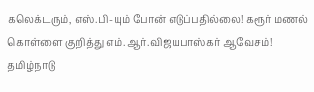கலெக்டரும், எஸ்.பி-யும் போன் எடுப்பதில்லை! கரூர் மணல் கொள்ளை குறித்து எம்.ஆர்.விஜயபாஸ்கர் ஆவேசம்! தமிழ்நாடு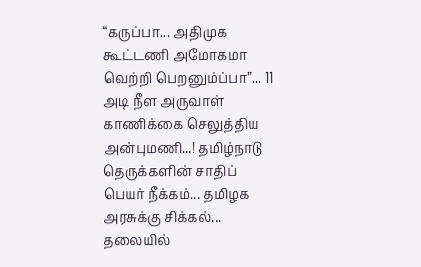“கருப்பா... அதிமுக கூட்டணி அமோகமா வெற்றி பெறனும்ப்பா”... 11 அடி நீள அருவாள் காணிக்கை செலுத்திய அன்புமணி...! தமிழ்நாடு
தெருக்களின் சாதிப் பெயர் நீக்கம்... தமிழக அரசுக்கு சிக்கல்... தலையில்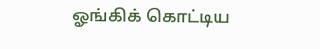ஓங்கிக் கொட்டிய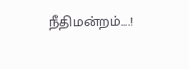நீதிமன்றம்....!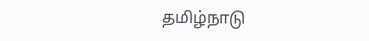தமிழ்நாடு